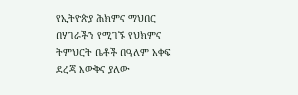የኢትዮጵያ ሕክምና ማህበር በሃገራችን የሚገኙ የህክምና ትምህርት ቤቶች በዓለም አቀፍ ደረጃ እውቅና ያለው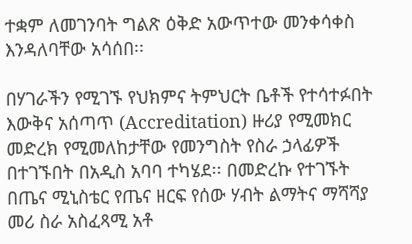ተቋም ለመገንባት ግልጽ ዕቅድ አውጥተው መንቀሳቀስ እንዳለባቸው አሳሰበ፡፡

በሃገራችን የሚገኙ የህክምና ትምህርት ቤቶች የተሳተፉበት እውቅና አሰጣጥ (Accreditation) ዙሪያ የሚመክር መድረክ የሚመለከታቸው የመንግስት የስራ ኃላፊዎች በተገኙበት በአዲስ አባባ ተካሄደ፡፡ በመድረኩ የተገኙት በጤና ሚኒስቴር የጤና ዘርፍ የሰው ሃብት ልማትና ማሻሻያ መሪ ስራ አስፈጻሚ አቶ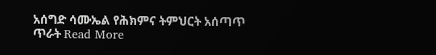አሰግድ ሳሙኤል የሕክምና ትምህርት አሰጣጥ ጥራት Read More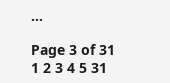…

Page 3 of 31
1 2 3 4 5 31